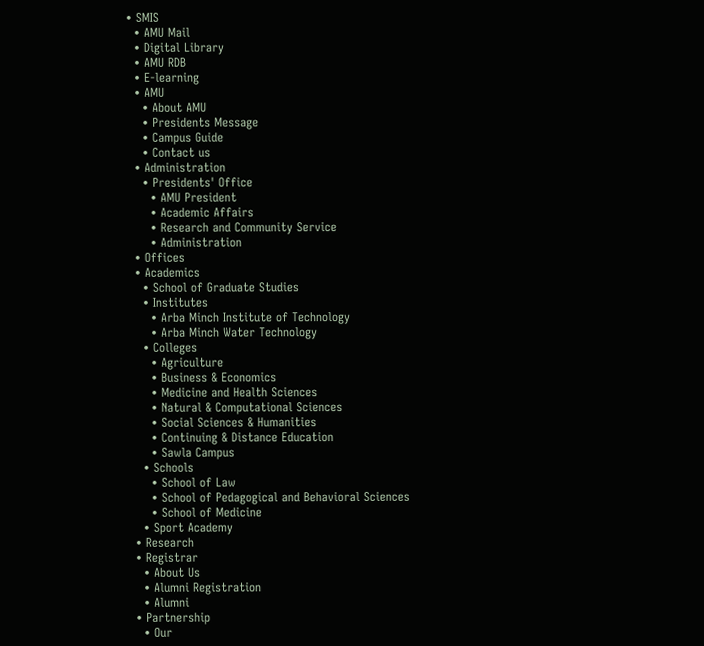• SMIS
  • AMU Mail
  • Digital Library
  • AMU RDB
  • E-learning
  • AMU
    • About AMU
    • Presidents Message
    • Campus Guide
    • Contact us
  • Administration
    • Presidents' Office
      • AMU President
      • Academic Affairs
      • Research and Community Service
      • Administration
  • Offices
  • Academics
    • School of Graduate Studies
    • Institutes
      • Arba Minch Institute of Technology
      • Arba Minch Water Technology
    • Colleges
      • Agriculture
      • Business & Economics
      • Medicine and Health Sciences
      • Natural & Computational Sciences
      • Social Sciences & Humanities
      • Continuing & Distance Education
      • Sawla Campus
    • Schools
      • School of Law
      • School of Pedagogical and Behavioral Sciences
      • School of Medicine
    • Sport Academy
  • Research
  • Registrar
    • About Us
    • Alumni Registration
    • Alumni
  • Partnership
    • Our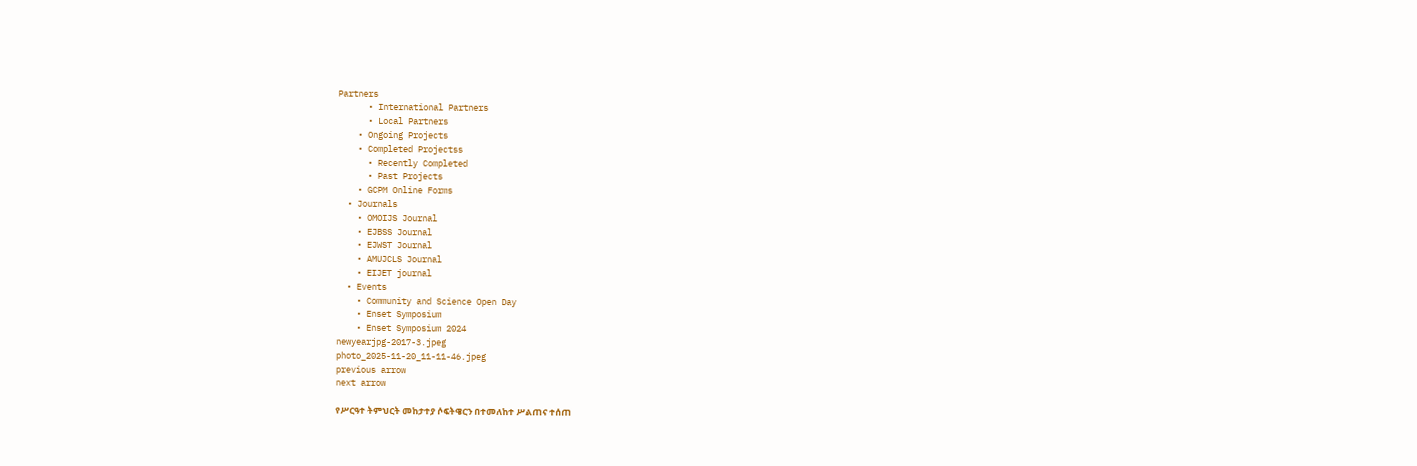Partners
      • International Partners
      • Local Partners
    • Ongoing Projects
    • Completed Projectss
      • Recently Completed
      • Past Projects
    • GCPM Online Forms
  • Journals
    • OMOIJS Journal
    • EJBSS Journal
    • EJWST Journal
    • AMUJCLS Journal
    • EIJET journal
  • Events
    • Community and Science Open Day
    • Enset Symposium
    • Enset Symposium 2024
newyearjpg-2017-3.jpeg
photo_2025-11-20_11-11-46.jpeg
previous arrow
next arrow

የሥርዓተ ትምህርት መከታተያ ሶፍትዌርን በተመለከተ ሥልጠና ተሰጠ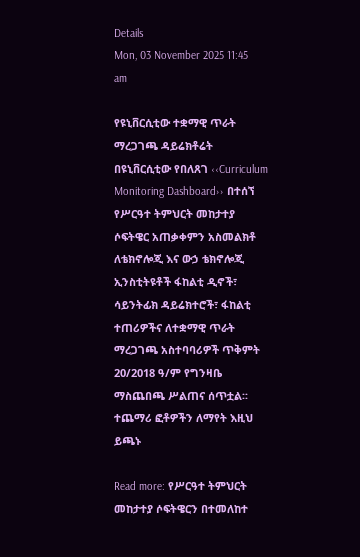Details
Mon, 03 November 2025 11:45 am

የዩኒቨርሲቲው ተቋማዊ ጥራት ማረጋገጫ ዳይሬክቶሬት በዩኒቨርሲቲው የበለጸገ ‹‹Curriculum Monitoring Dashboard›› በተሰኘ የሥርዓተ ትምህርት መከታተያ ሶፍትዌር አጠቃቀምን አስመልክቶ ለቴክኖሎጂ እና ውኃ ቴክኖሎጂ ኢንስቲትዩቶች ፋከልቲ ዲኖች፣ ሳይንትፊክ ዳይሬክተሮች፣ ፋከልቲ ተጠሪዎችና ለተቋማዊ ጥራት ማረጋገጫ አስተባባሪዎች ጥቅምት 20/2018 ዓ/ም የግንዛቤ ማስጨበጫ ሥልጠና ሰጥቷል፡፡ተጨማሪ ፎቶዎችን ለማየት እዚህ ይጫኑ

Read more: የሥርዓተ ትምህርት መከታተያ ሶፍትዌርን በተመለከተ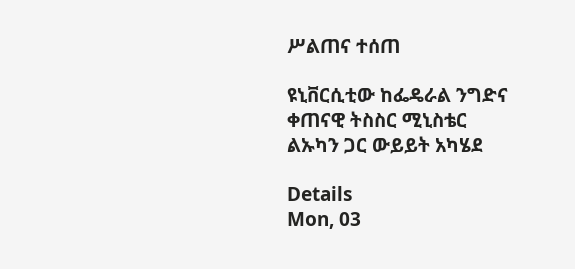ሥልጠና ተሰጠ

ዩኒቨርሲቲው ከፌዴራል ንግድና ቀጠናዊ ትስስር ሚኒስቴር ልኡካን ጋር ውይይት አካሄደ

Details
Mon, 03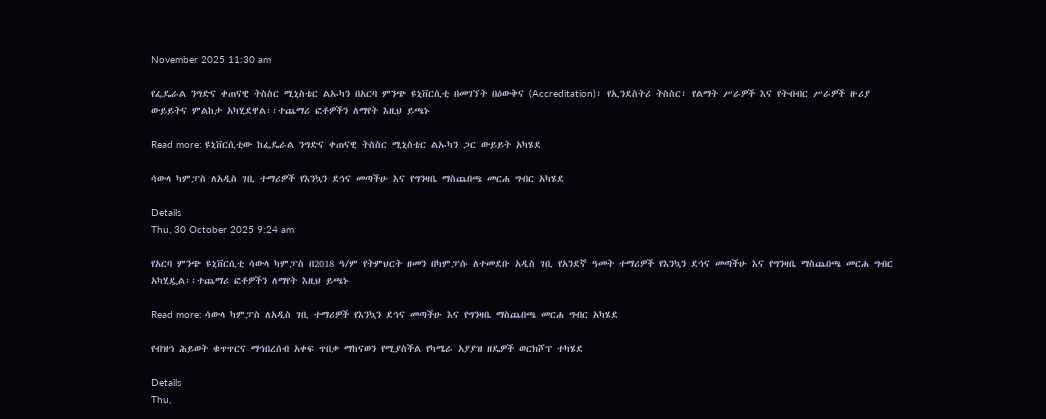November 2025 11:30 am

የፌዴራል ንግድና ቀጠናዊ ትስስር ሚኒስቴር ልኡካን በአርባ ምንጭ ዩኒቨርሲቲ በመገኘት በዕውቅና (Accreditation)፣ የኢንደስትሪ ትስስር፣ የልማት ሥራዎች እና የትብብር ሥራዎች ዙሪያ ውይይትና ምልከታ አካሂደዋል፡፡ተጨማሪ ፎቶዎችን ለማየት እዚህ ይጫኑ

Read more: ዩኒቨርሲቲው ከፌዴራል ንግድና ቀጠናዊ ትስስር ሚኒስቴር ልኡካን ጋር ውይይት አካሄደ

ሳውላ ካምፓስ ለአዲስ ገቢ ተማሪዎች የእንኳን ደኅና መጣችሁ እና የግንዛቤ ማስጨበጫ መርሐ ግብር አካሄደ

Details
Thu, 30 October 2025 9:24 am

የአርባ ምንጭ ዩኒቨርሲቲ ሳውላ ካምፓስ በ2018 ዓ/ም የትምህርት ዘመን በካምፓሱ ለተመደቡ አዲስ ገቢ የአንደኛ ዓመት ተማሪዎች የእንኳን ደኅና መጣችሁ እና የግንዛቤ ማስጨበጫ መርሐ ግብር አካሂዷል፡፡ተጨማሪ ፎቶዎችን ለማየት እዚህ ይጫኑ

Read more: ሳውላ ካምፓስ ለአዲስ ገቢ ተማሪዎች የእንኳን ደኅና መጣችሁ እና የግንዛቤ ማስጨበጫ መርሐ ግብር አካሄደ

የብዝኀ ሕይወት ቁጥጥርና ማኅበረሰብ አቀፍ ጥበቃ ማከናወን የሚያስችል የካሜራ አያያዝ ዘዴዎች ወርክሾፕ ተካሄደ

Details
Thu,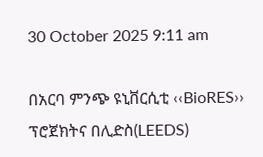30 October 2025 9:11 am

በአርባ ምንጭ ዩኒቨርሲቲ ‹‹BioRES›› ፕሮጀክትና በሊድስ(LEEDS)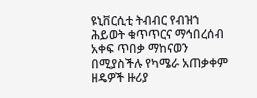ዩኒቨርሲቲ ትብብር የብዝኀ ሕይወት ቁጥጥርና ማኅበረሰብ አቀፍ ጥበቃ ማከናወን በሚያስችሉ የካሜራ አጠቃቀም ዘዴዎች ዙሪያ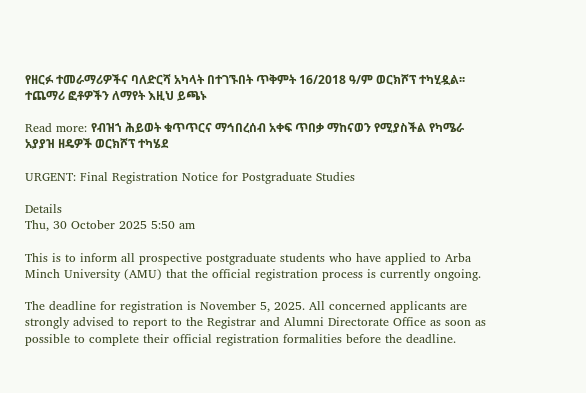የዘርፉ ተመራማሪዎችና ባለድርሻ አካላት በተገኙበት ጥቅምት 16/2018 ዓ/ም ወርክሾፕ ተካሂዷል፡፡ተጨማሪ ፎቶዎችን ለማየት እዚህ ይጫኑ

Read more: የብዝኀ ሕይወት ቁጥጥርና ማኅበረሰብ አቀፍ ጥበቃ ማከናወን የሚያስችል የካሜራ አያያዝ ዘዴዎች ወርክሾፕ ተካሄደ

URGENT: Final Registration Notice for Postgraduate Studies

Details
Thu, 30 October 2025 5:50 am

This is to inform all prospective postgraduate students who have applied to Arba Minch University (AMU) that the official registration process is currently ongoing.

The deadline for registration is November 5, 2025. All concerned applicants are strongly advised to report to the Registrar and Alumni Directorate Office as soon as possible to complete their official registration formalities before the deadline.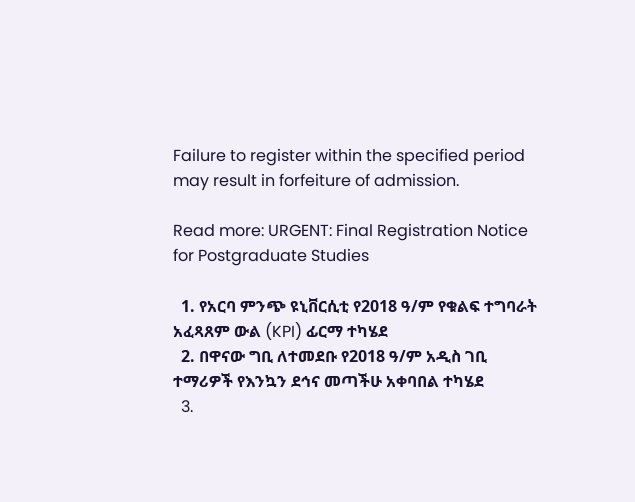Failure to register within the specified period may result in forfeiture of admission.

Read more: URGENT: Final Registration Notice for Postgraduate Studies

  1. የአርባ ምንጭ ዩኒቨርሲቲ የ2018 ዓ/ም የቁልፍ ተግባራት አፈጻጸም ውል (KPI) ፊርማ ተካሄደ
  2. በዋናው ግቢ ለተመደቡ የ2018 ዓ/ም አዲስ ገቢ ተማሪዎች የእንኳን ደኅና መጣችሁ አቀባበል ተካሄደ
  3.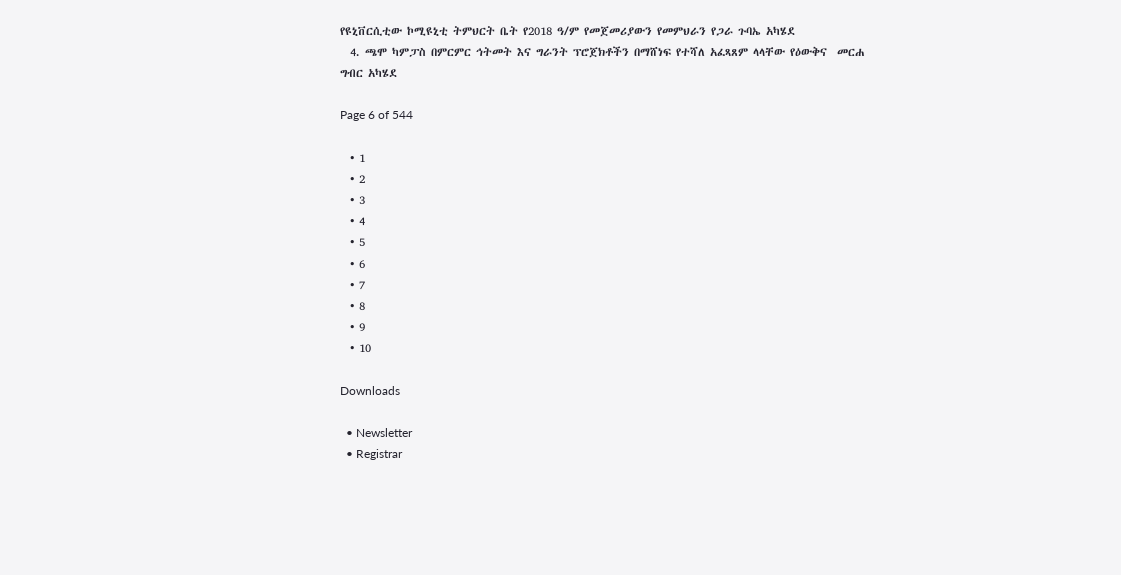የዩኒቨርሲቲው ኮሚዩኒቲ ትምህርት ቤት የ2018 ዓ/ም የመጀመሪያውን የመምህራን የጋራ ጉባኤ አካሄደ
  4. ጫሞ ካምፓስ በምርምር ኅትመት እና ግራንት ፕሮጀክቶችን በማሸነፍ የተሻለ አፈጻጸም ላላቸው የዕውቅና  መርሐ ግብር አካሄደ

Page 6 of 544

  • 1
  • 2
  • 3
  • 4
  • 5
  • 6
  • 7
  • 8
  • 9
  • 10

Downloads

  • Newsletter
  • Registrar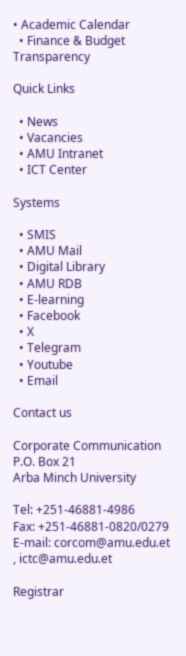• Academic Calendar
  • Finance & Budget Transparency

Quick Links

  • News
  • Vacancies
  • AMU Intranet
  • ICT Center

Systems

  • SMIS
  • AMU Mail
  • Digital Library
  • AMU RDB
  • E-learning
  • Facebook
  • X
  • Telegram
  • Youtube
  • Email

Contact us

Corporate Communication
P.O. Box 21
Arba Minch University

Tel: +251-46881-4986
Fax: +251-46881-0820/0279
E-mail: corcom@amu.edu.et , ictc@amu.edu.et

Registrar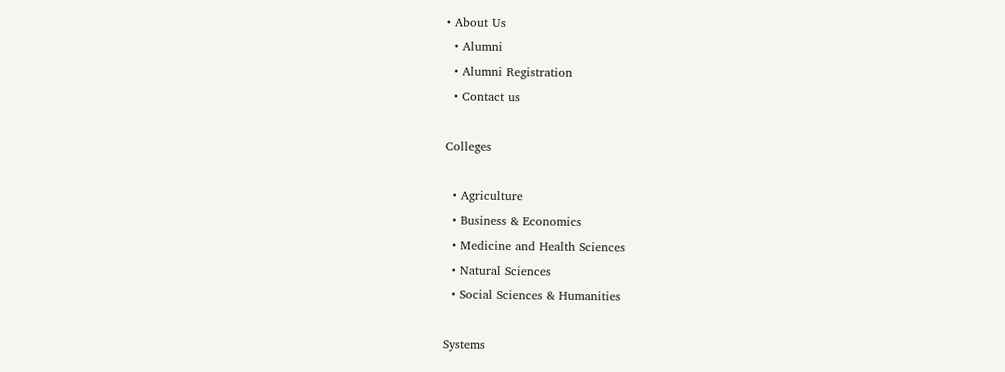• About Us
  • Alumni
  • Alumni Registration
  • Contact us

Colleges

  • Agriculture
  • Business & Economics
  • Medicine and Health Sciences
  • Natural Sciences
  • Social Sciences & Humanities

Systems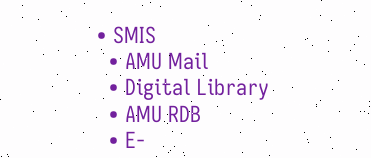• SMIS
  • AMU Mail
  • Digital Library
  • AMU RDB
  • E-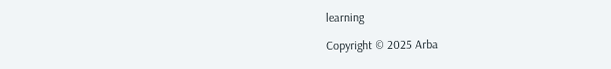learning

Copyright © 2025 Arba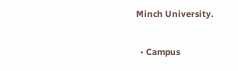Minch University.

  • Campus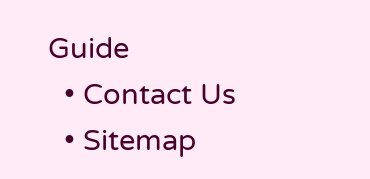Guide
  • Contact Us
  • Sitemap